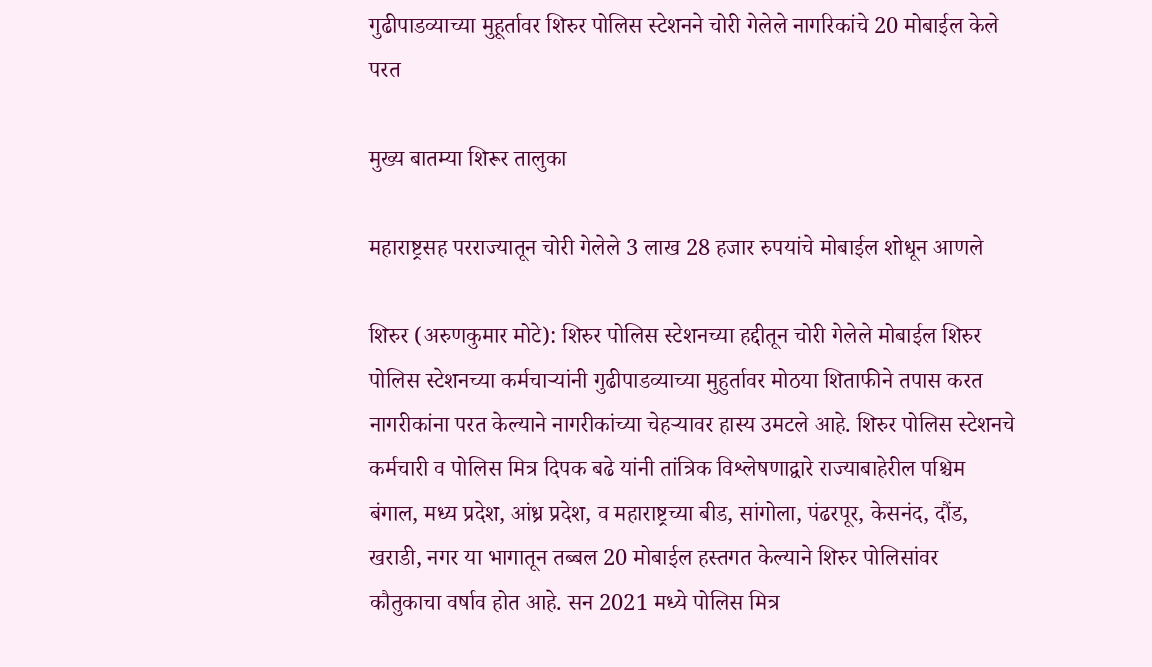गुढीपाडव्याच्या मुहूर्तावर शिरुर पोलिस स्टेशनने चोरी गेलेले नागरिकांचे 20 मोबाईल केले परत

मुख्य बातम्या शिरूर तालुका

महाराष्ट्रसह परराज्यातून चोरी गेलेले 3 लाख 28 हजार रुपयांचे मोबाईल शोधून आणले

शिरुर (अरुणकुमार मोटे): शिरुर पोलिस स्टेशनच्या हद्दीतून चोरी गेलेले मोबाईल शिरुर पोलिस स्टेशनच्या कर्मचाऱ्यांनी गुढीपाडव्याच्या मुहुर्तावर मोठया शिताफीने तपास करत नागरीकांना परत केल्याने नागरीकांच्या चेहऱ्यावर हास्य उमटले आहे. शिरुर पोलिस स्टेशनचे कर्मचारी व पोलिस मित्र दिपक बढे यांनी तांत्रिक विश्लेषणाद्वारे राज्याबाहेरील पश्चिम बंगाल, मध्य प्रदेश, आंध्र प्रदेश, व महाराष्ट्रच्या बीड, सांगोला, पंढरपूर, केसनंद, दौंड, खराडी, नगर या भागातून तब्बल 20 मोबाईल हस्तगत केल्याने शिरुर पोलिसांवर कौतुकाचा वर्षाव होत आहे. सन 2021 मध्ये पोलिस मित्र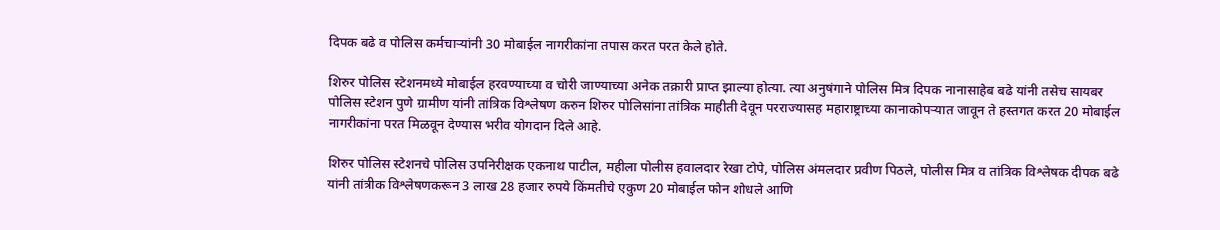दिपक बढे व पोलिस कर्मचाऱ्यांनी 30 मोबाईल नागरीकांना तपास करत परत केले होते.

शिरुर पोलिस स्टेशनमध्ये मोबाईल हरवण्याच्या व चोरी जाण्याच्या अनेक तक्रारी प्राप्त झाल्या होत्या. त्या अनुषंगाने पोलिस मित्र दिपक नानासाहेब बढे यांनी तसेच सायबर पोलिस स्टेशन पुणे ग्रामीण यांनी तांत्रिक विश्लेषण करुन शिरुर पोलिसांना तांत्रिक माहीती देवून परराज्यासह महाराष्ट्राच्या कानाकोपऱ्यात जावून ते हस्तगत करत 20 मोबाईल नागरीकांना परत मिळवून देण्यास भरीव योगदान दिले आहे.

शिरुर पोलिस स्टेशनचे पोलिस उपनिरीक्षक एकनाथ पाटील, महीला पोलीस हवालदार रेखा टोपे, पोलिस अंमलदार प्रवीण पिठले, पोलीस मित्र व तांत्रिक विश्लेषक दीपक बढे यांनी तांत्रीक विश्लेषणकरून 3 लाख 28 हजार रुपये किंमतीचे एकुण 20 मोबाईल फोन शोधले आणि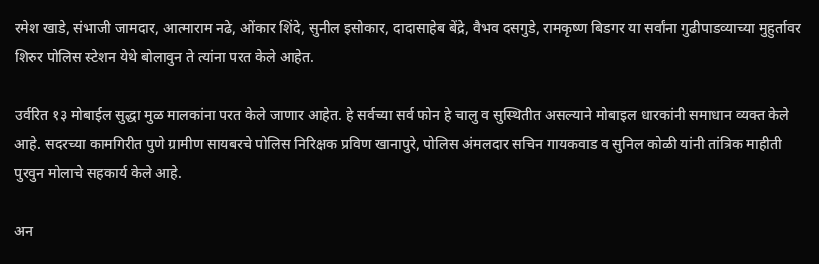रमेश खाडे, संभाजी जामदार, आत्माराम नढे, ओंकार शिंदे, सुनील इसोकार, दादासाहेब बेंद्रे, वैभव दसगुडे, रामकृष्ण बिडगर या सर्वांना गुढीपाडव्याच्या मुहुर्तावर शिरुर पोलिस स्टेशन येथे बोलावुन ते त्यांना परत केले आहेत.

उर्वरित १३ मोबाईल सुद्धा मुळ मालकांना परत केले जाणार आहेत. हे सर्वच्या सर्व फोन हे चालु व सुस्थितीत असल्याने मोबाइल धारकांनी समाधान व्यक्त केले आहे. सदरच्या कामगिरीत पुणे ग्रामीण सायबरचे पोलिस निरिक्षक प्रविण खानापुरे, पोलिस अंमलदार सचिन गायकवाड व सुनिल कोळी यांनी तांत्रिक माहीती पुरवुन मोलाचे सहकार्य केले आहे.

अन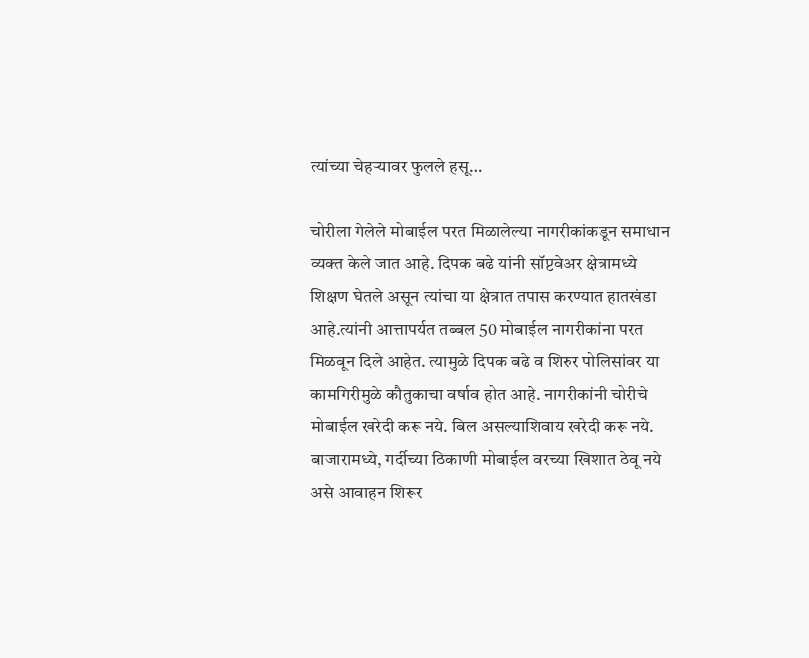त्यांच्या चेहऱ्यावर फुलले हसू…

चोरीला गेलेले मोबाईल परत मिळालेल्या नागरीकांकडून समाधान व्यक्त केले जात आहे. दिपक बढे यांनी सॉप्टवेअर क्षेत्रामध्ये शिक्षण घेतले असून त्यांचा या क्षेत्रात तपास करण्यात हातखंडा आहे.त्यांनी आत्तापर्यत तब्बल 50 मोबाईल नागरीकांना परत मिळवून दिले आहेत. त्यामुळे दिपक बढे व शिरुर पोलिसांवर या कामगिरीमुळे कौतुकाचा वर्षाव होत आहे. नागरीकांनी चोरीचे मोबाईल खरेदी करू नये. बिल असल्याशिवाय खरेदी करू नये. बाजारामध्ये, गर्दीच्या ठिकाणी मोबाईल वरच्या खिशात ठेवू नये असे आवाहन शिरूर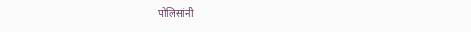पोलिसांनी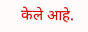केले आहे.